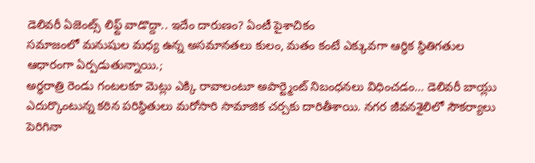డెలివరీ ఏజెంట్స్ లిఫ్ట్ వాడొద్దా.. ఇదేం దారుణం? ఏంటీ పైశాచికం
సమాజంలో మనుషుల మధ్య ఉన్న అసమానతలు కులం, మతం కంటే ఎక్కువగా ఆర్థిక స్థితిగతుల ఆధారంగా ఏర్పడుతున్నాయి.;
అర్ధరాత్రి రెండు గంటలకూ మెట్లు ఎక్కి రావాలంటూ అపార్ట్మెంట్ నిబంధనలు విధించడం… డెలివరీ బాయ్లు ఎదుర్కొంటున్న కఠిన పరిస్థితులు మరోసారి సామాజిక చర్చకు దారితీశాయి. నగర జీవనశైలిలో సౌకర్యాలు పెరిగినా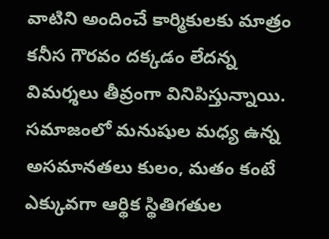వాటిని అందించే కార్మికులకు మాత్రం కనీస గౌరవం దక్కడం లేదన్న విమర్శలు తీవ్రంగా వినిపిస్తున్నాయి.
సమాజంలో మనుషుల మధ్య ఉన్న అసమానతలు కులం, మతం కంటే ఎక్కువగా ఆర్థిక స్థితిగతుల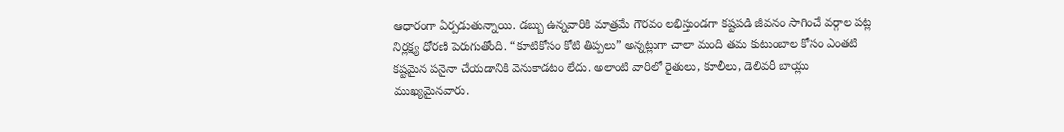ఆధారంగా ఏర్పడుతున్నాయి. డబ్బు ఉన్నవారికి మాత్రమే గౌరవం లభిస్తుండగా కష్టపడి జీవనం సాగించే వర్గాల పట్ల నిర్లక్ష్య ధోరణి పెరుగుతోంది. “కూటికోసం కోటి తిప్పలు” అన్నట్లుగా చాలా మంది తమ కుటుంబాల కోసం ఎంతటి కష్టమైన పనైనా చేయడానికి వెనుకాడటం లేదు. అలాంటి వారిలో రైతులు, కూలీలు, డెలివరీ బాయ్లు ముఖ్యమైనవారు.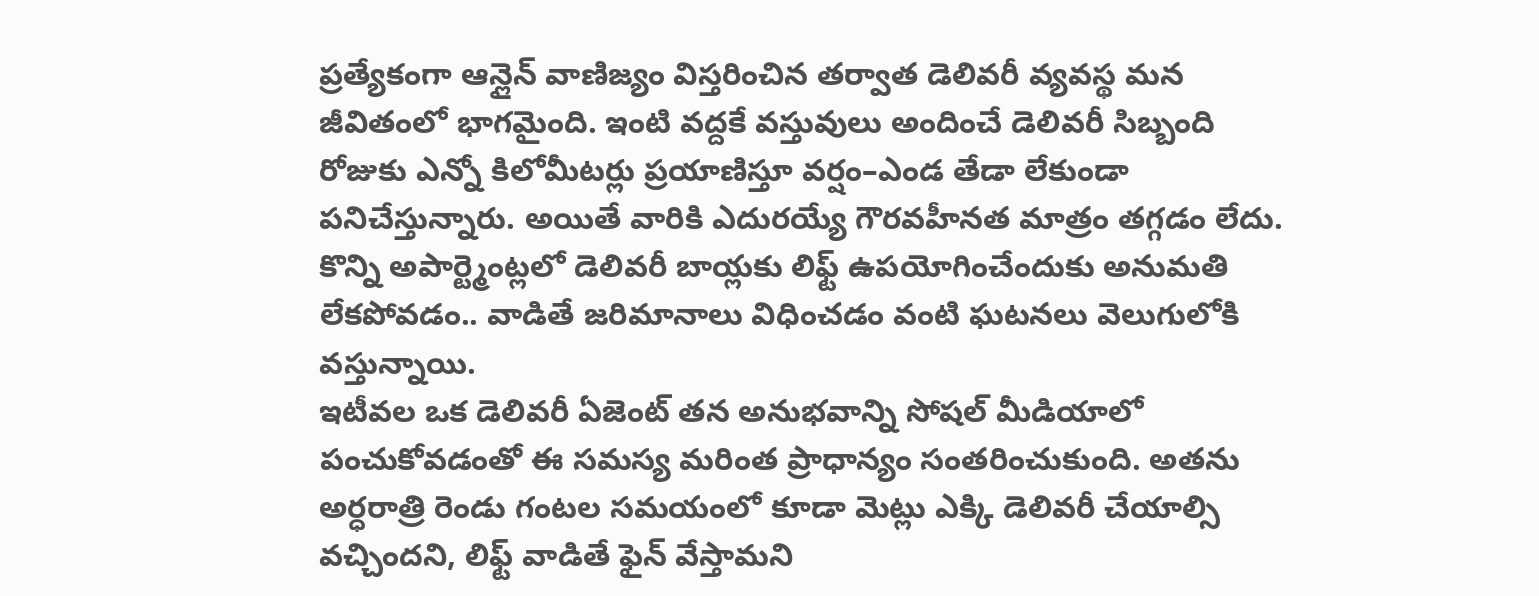ప్రత్యేకంగా ఆన్లైన్ వాణిజ్యం విస్తరించిన తర్వాత డెలివరీ వ్యవస్థ మన జీవితంలో భాగమైంది. ఇంటి వద్దకే వస్తువులు అందించే డెలివరీ సిబ్బంది రోజుకు ఎన్నో కిలోమీటర్లు ప్రయాణిస్తూ వర్షం–ఎండ తేడా లేకుండా పనిచేస్తున్నారు. అయితే వారికి ఎదురయ్యే గౌరవహీనత మాత్రం తగ్గడం లేదు. కొన్ని అపార్ట్మెంట్లలో డెలివరీ బాయ్లకు లిఫ్ట్ ఉపయోగించేందుకు అనుమతి లేకపోవడం.. వాడితే జరిమానాలు విధించడం వంటి ఘటనలు వెలుగులోకి వస్తున్నాయి.
ఇటీవల ఒక డెలివరీ ఏజెంట్ తన అనుభవాన్ని సోషల్ మీడియాలో పంచుకోవడంతో ఈ సమస్య మరింత ప్రాధాన్యం సంతరించుకుంది. అతను అర్ధరాత్రి రెండు గంటల సమయంలో కూడా మెట్లు ఎక్కి డెలివరీ చేయాల్సి వచ్చిందని, లిఫ్ట్ వాడితే ఫైన్ వేస్తామని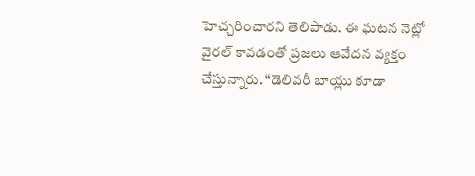హెచ్చరించారని తెలిపాడు. ఈ ఘటన నెట్లో వైరల్ కావడంతో ప్రజలు ఆవేదన వ్యక్తం చేస్తున్నారు. “డెలివరీ బాయ్లు కూడా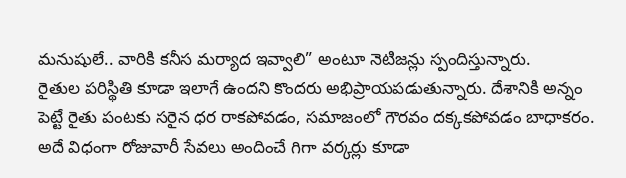మనుషులే.. వారికి కనీస మర్యాద ఇవ్వాలి” అంటూ నెటిజన్లు స్పందిస్తున్నారు.
రైతుల పరిస్థితి కూడా ఇలాగే ఉందని కొందరు అభిప్రాయపడుతున్నారు. దేశానికి అన్నం పెట్టే రైతు పంటకు సరైన ధర రాకపోవడం, సమాజంలో గౌరవం దక్కకపోవడం బాధాకరం. అదే విధంగా రోజువారీ సేవలు అందించే గిగా వర్కర్లు కూడా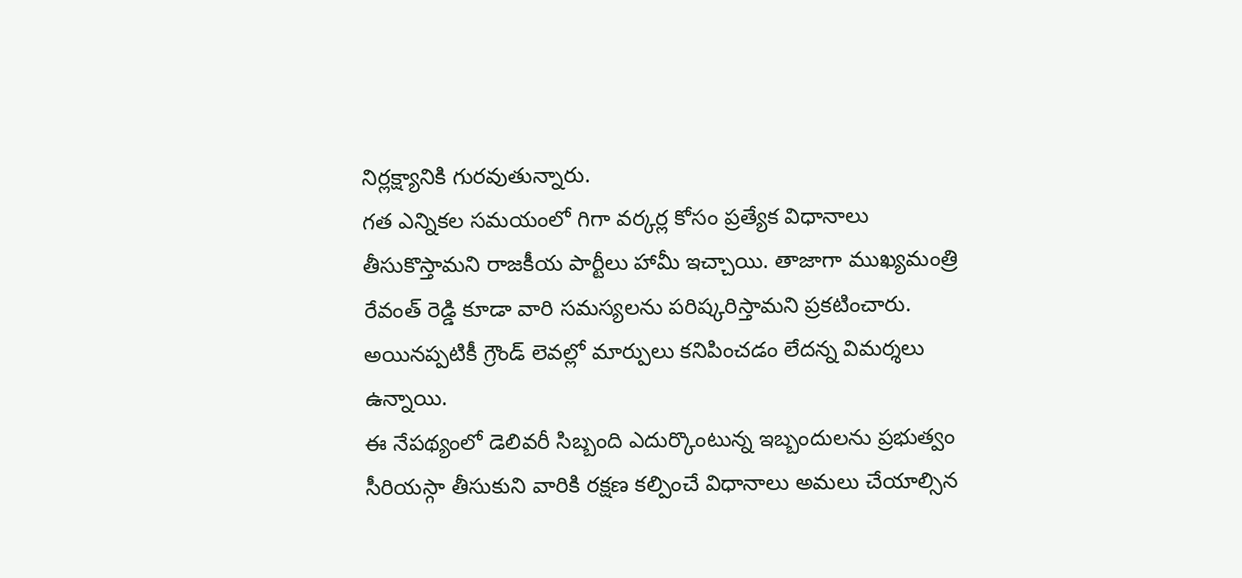నిర్లక్ష్యానికి గురవుతున్నారు.
గత ఎన్నికల సమయంలో గిగా వర్కర్ల కోసం ప్రత్యేక విధానాలు తీసుకొస్తామని రాజకీయ పార్టీలు హామీ ఇచ్చాయి. తాజాగా ముఖ్యమంత్రి రేవంత్ రెడ్డి కూడా వారి సమస్యలను పరిష్కరిస్తామని ప్రకటించారు. అయినప్పటికీ గ్రౌండ్ లెవల్లో మార్పులు కనిపించడం లేదన్న విమర్శలు ఉన్నాయి.
ఈ నేపథ్యంలో డెలివరీ సిబ్బంది ఎదుర్కొంటున్న ఇబ్బందులను ప్రభుత్వం సీరియస్గా తీసుకుని వారికి రక్షణ కల్పించే విధానాలు అమలు చేయాల్సిన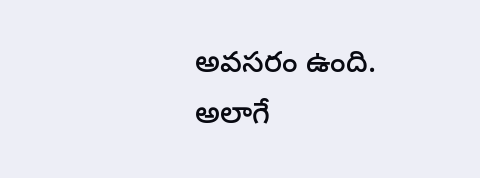అవసరం ఉంది. అలాగే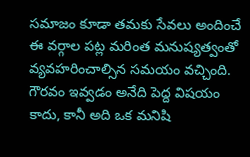సమాజం కూడా తమకు సేవలు అందించే ఈ వర్గాల పట్ల మరింత మనుష్యత్వంతో వ్యవహరించాల్సిన సమయం వచ్చింది. గౌరవం ఇవ్వడం అనేది పెద్ద విషయం కాదు, కానీ అది ఒక మనిషి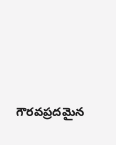గౌరవప్రదమైన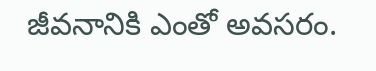జీవనానికి ఎంతో అవసరం.